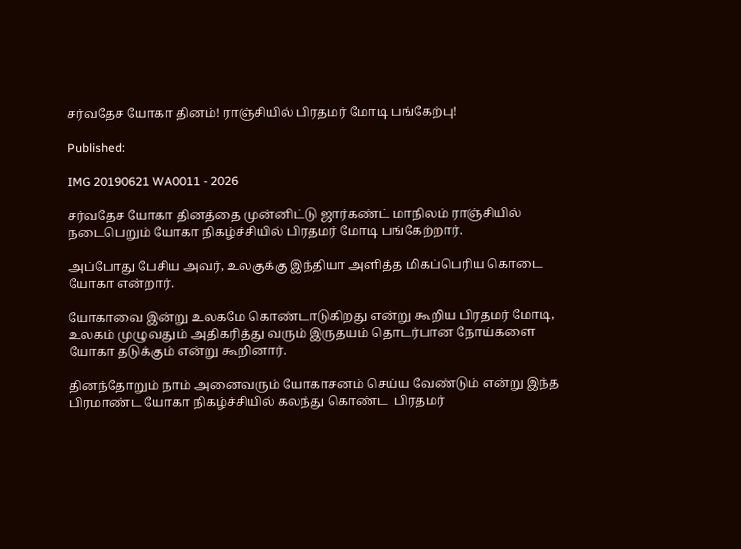சர்வதேச யோகா தினம்! ராஞ்சியில் பிரதமர் மோடி பங்கேற்பு!

Published:

IMG 20190621 WA0011 - 2026

சர்வதேச யோகா தினத்தை முன்னிட்டு ஜார்கண்ட் மாநிலம் ராஞ்சியில் நடைபெறும் யோகா நிகழ்ச்சியில் பிரதமர் மோடி பங்கேற்றார்.

அப்போது பேசிய அவர், உலகுக்கு இந்தியா அளித்த மிகப்பெரிய கொடை யோகா என்றார்.

யோகாவை இன்று உலகமே கொண்டாடுகிறது என்று கூறிய பிரதமர் மோடி, உலகம் முழுவதும் அதிகரித்து வரும் இருதயம் தொடர்பான நோய்களை யோகா தடுக்கும் என்று கூறினார்.

தினந்தோறும் நாம் அனைவரும் யோகாசனம் செய்ய வேண்டும் என்று இந்த பிரமாண்ட யோகா நிகழ்ச்சியில் கலந்து கொண்ட  பிரதமர்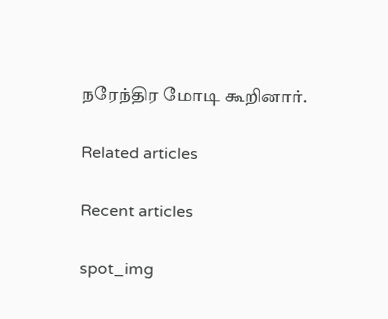நரேந்திர மோடி கூறினார்.

Related articles

Recent articles

spot_img